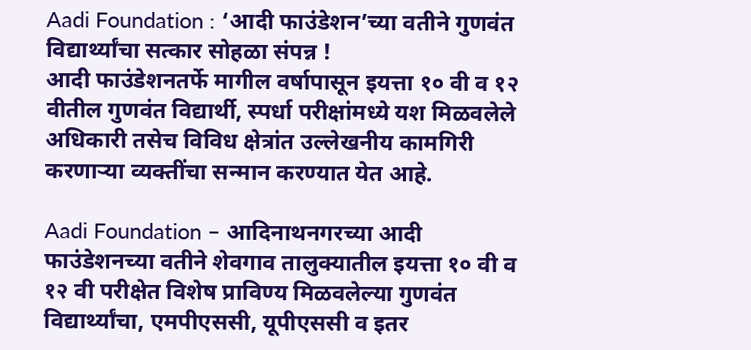Aadi Foundation : ‘आदी फाउंडेशन’च्या वतीने गुणवंत विद्यार्थ्यांचा सत्कार सोहळा संपन्न !
आदी फाउंडेशनतर्फे मागील वर्षापासून इयत्ता १० वी व १२ वीतील गुणवंत विद्यार्थी, स्पर्धा परीक्षांमध्ये यश मिळवलेले अधिकारी तसेच विविध क्षेत्रांत उल्लेखनीय कामगिरी करणाऱ्या व्यक्तींचा सन्मान करण्यात येत आहे.

Aadi Foundation – आदिनाथनगरच्या आदी फाउंडेशनच्या वतीने शेवगाव तालुक्यातील इयत्ता १० वी व १२ वी परीक्षेत विशेष प्राविण्य मिळवलेल्या गुणवंत विद्यार्थ्यांचा, एमपीएससी, यूपीएससी व इतर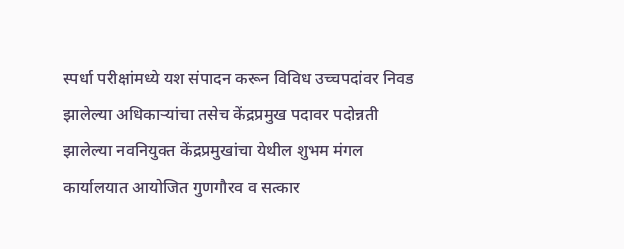स्पर्धा परीक्षांमध्ये यश संपादन करून विविध उच्चपदांवर निवड झालेल्या अधिकाऱ्यांचा तसेच केंद्रप्रमुख पदावर पदोन्नती झालेल्या नवनियुक्त केंद्रप्रमुखांचा येथील शुभम मंगल कार्यालयात आयोजित गुणगौरव व सत्कार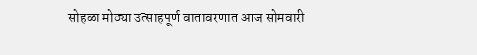सोहळा मोठ्या उत्साहपूर्ण वातावरणात आज सोमवारी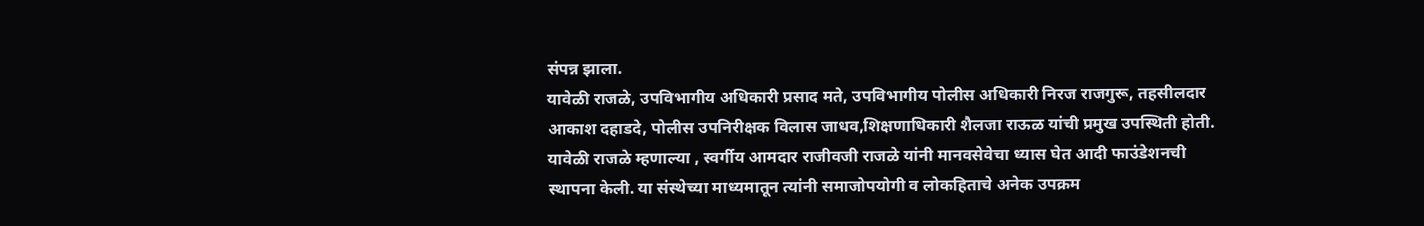संपन्न झाला.
यावेळी राजळे, उपविभागीय अधिकारी प्रसाद मते, उपविभागीय पोलीस अधिकारी निरज राजगुरू, तहसीलदार आकाश दहाडदे, पोलीस उपनिरीक्षक विलास जाधव,शिक्षणाधिकारी शैलजा राऊळ यांची प्रमुख उपस्थिती होती.
यावेळी राजळे म्हणाल्या , स्वर्गीय आमदार राजीवजी राजळे यांनी मानवसेवेचा ध्यास घेत आदी फाउंडेशनची स्थापना केली. या संस्थेच्या माध्यमातून त्यांनी समाजोपयोगी व लोकहिताचे अनेक उपक्रम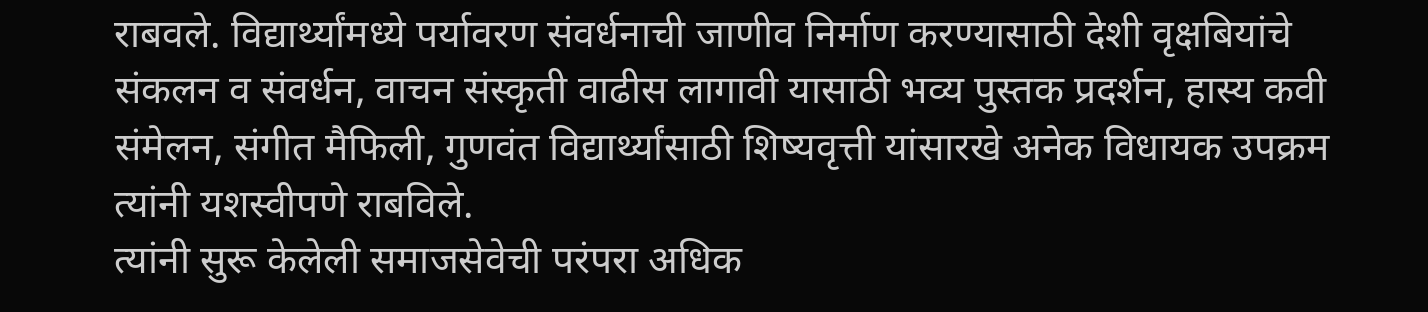राबवले. विद्यार्थ्यांमध्ये पर्यावरण संवर्धनाची जाणीव निर्माण करण्यासाठी देशी वृक्षबियांचे संकलन व संवर्धन, वाचन संस्कृती वाढीस लागावी यासाठी भव्य पुस्तक प्रदर्शन, हास्य कवी संमेलन, संगीत मैफिली, गुणवंत विद्यार्थ्यांसाठी शिष्यवृत्ती यांसारखे अनेक विधायक उपक्रम त्यांनी यशस्वीपणे राबविले.
त्यांनी सुरू केलेली समाजसेवेची परंपरा अधिक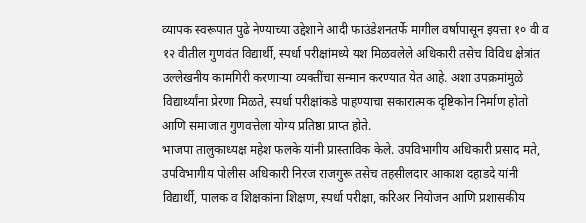व्यापक स्वरूपात पुढे नेण्याच्या उद्देशाने आदी फाउंडेशनतर्फे मागील वर्षापासून इयत्ता १० वी व १२ वीतील गुणवंत विद्यार्थी, स्पर्धा परीक्षांमध्ये यश मिळवलेले अधिकारी तसेच विविध क्षेत्रांत उल्लेखनीय कामगिरी करणाऱ्या व्यक्तींचा सन्मान करण्यात येत आहे. अशा उपक्रमांमुळे विद्यार्थ्यांना प्रेरणा मिळते, स्पर्धा परीक्षांकडे पाहण्याचा सकारात्मक दृष्टिकोन निर्माण होतो आणि समाजात गुणवत्तेला योग्य प्रतिष्ठा प्राप्त होते.
भाजपा तालुकाध्यक्ष महेश फलके यांनी प्रास्ताविक केले. उपविभागीय अधिकारी प्रसाद मते, उपविभागीय पोलीस अधिकारी निरज राजगुरू तसेच तहसीलदार आकाश दहाडदे यांनी विद्यार्थी, पालक व शिक्षकांना शिक्षण, स्पर्धा परीक्षा, करिअर नियोजन आणि प्रशासकीय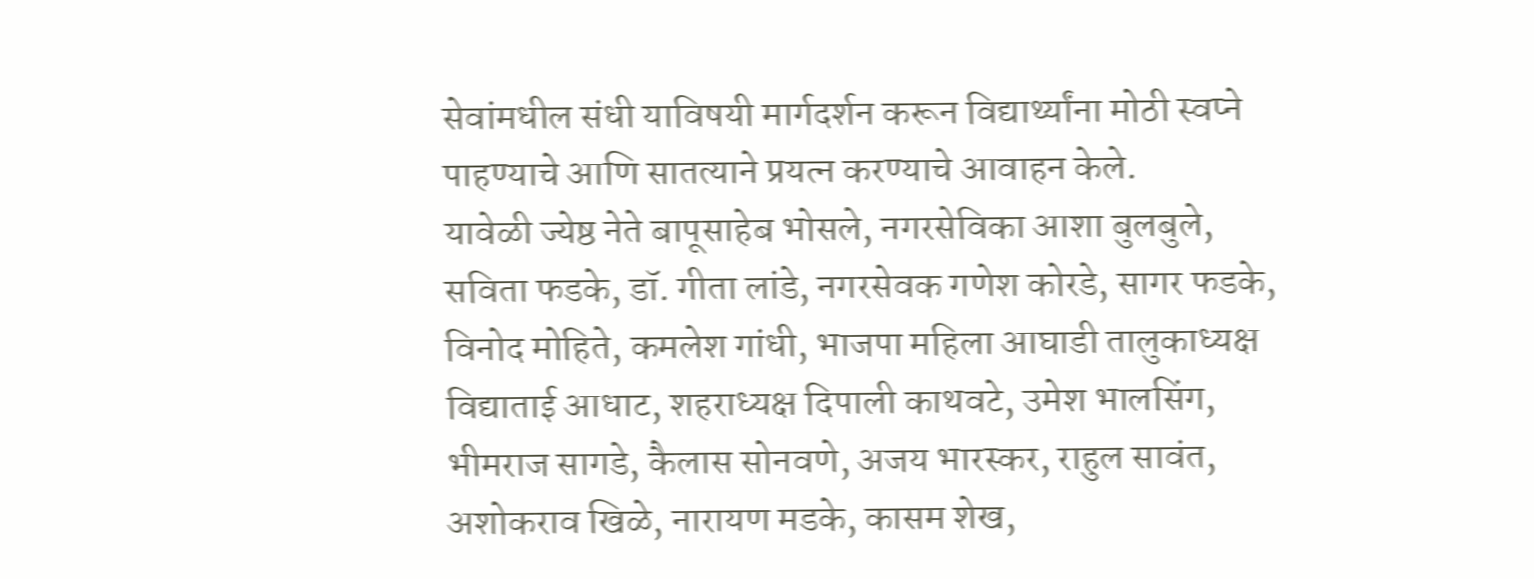सेवांमधील संधी याविषयी मार्गदर्शन करून विद्यार्थ्यांना मोठी स्वप्ने पाहण्याचे आणि सातत्याने प्रयत्न करण्याचे आवाहन केले.
यावेळी ज्येष्ठ नेते बापूसाहेब भोसले, नगरसेविका आशा बुलबुले, सविता फडके, डॉ. गीता लांडे, नगरसेवक गणेश कोरडे, सागर फडके, विनोद मोहिते, कमलेश गांधी, भाजपा महिला आघाडी तालुकाध्यक्ष विद्याताई आधाट, शहराध्यक्ष दिपाली काथवटे, उमेश भालसिंग, भीमराज सागडे, कैलास सोनवणे, अजय भारस्कर, राहुल सावंत, अशोकराव खिळे, नारायण मडके, कासम शेख,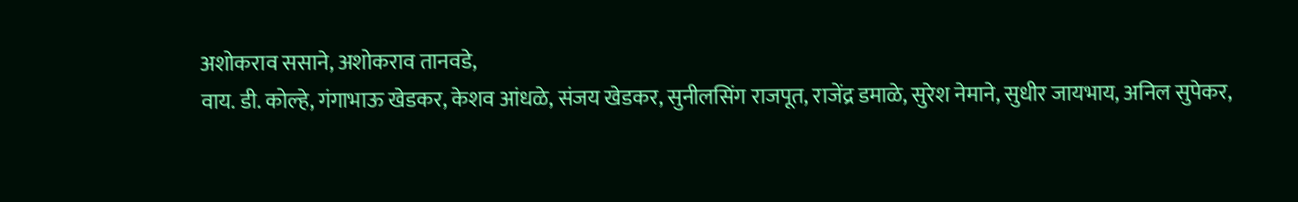अशोकराव ससाने, अशोकराव तानवडे,
वाय. डी. कोल्हे, गंगाभाऊ खेडकर, केशव आंधळे, संजय खेडकर, सुनीलसिंग राजपूत, राजेंद्र डमाळे, सुरेश नेमाने, सुधीर जायभाय, अनिल सुपेकर,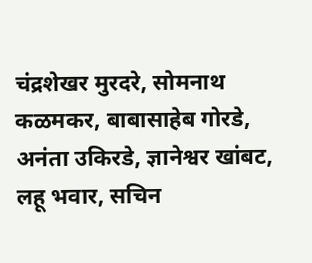चंद्रशेखर मुरदरे, सोमनाथ कळमकर, बाबासाहेब गोरडे, अनंता उकिरडे, ज्ञानेश्वर खांबट, लहू भवार, सचिन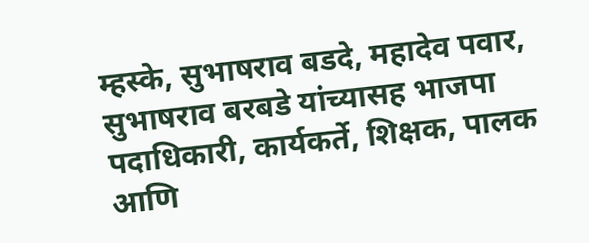म्हस्के, सुभाषराव बडदे, महादेव पवार, सुभाषराव बरबडे यांच्यासह भाजपा पदाधिकारी, कार्यकर्ते, शिक्षक, पालक आणि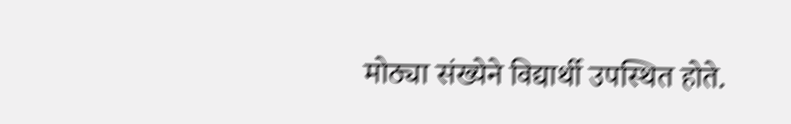मोठ्या संख्येने विद्यार्थी उपस्थित होते.